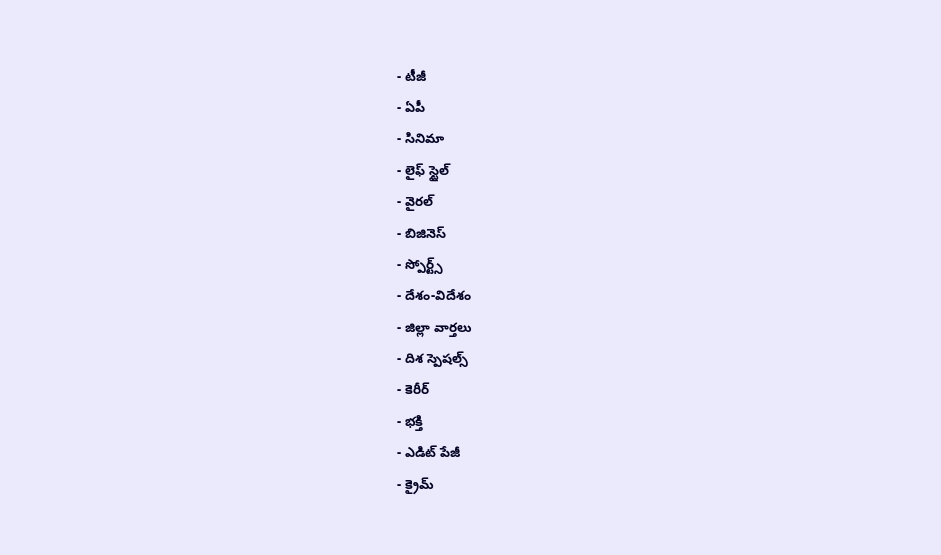- టీజీ
- ఏపీ
- సినిమా
- లైఫ్ స్టైల్
- వైరల్
- బిజినెస్
- స్పోర్ట్స్
- దేశం-విదేశం
- జిల్లా వార్తలు
- దిశ స్పెషల్స్
- కెరీర్
- భక్తి
- ఎడిట్ పేజీ
- క్రైమ్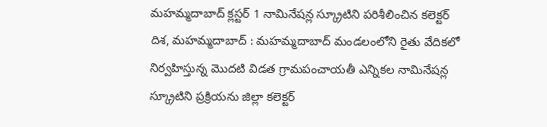మహమ్మదాబాద్ క్లస్టర్ 1 నామినేషన్ల స్క్రూటిని పరిశీలించిన కలెక్టర్
దిశ, మహమ్మదాబాద్ : మహమ్మదాబాద్ మండలంలోని రైతు వేదికలో నిర్వహిస్తున్న మొదటి విడత గ్రామపంచాయతీ ఎన్నికల నామినేషన్ల స్క్రూటిని ప్రక్రియను జిల్లా కలెక్టర్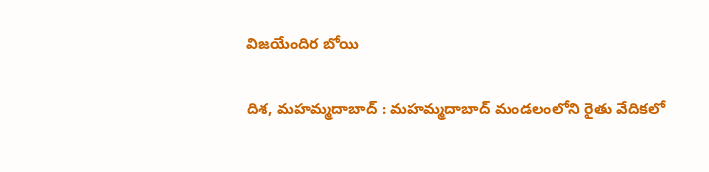విజయేందిర బోయి

దిశ, మహమ్మదాబాద్ : మహమ్మదాబాద్ మండలంలోని రైతు వేదికలో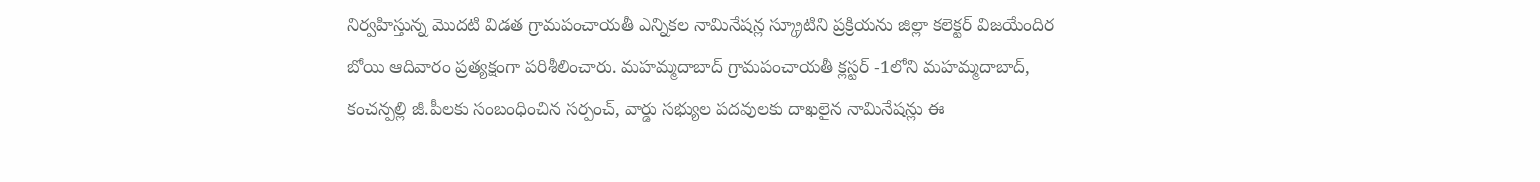నిర్వహిస్తున్న మొదటి విడత గ్రామపంచాయతీ ఎన్నికల నామినేషన్ల స్క్రూటిని ప్రక్రియను జిల్లా కలెక్టర్ విజయేందిర బోయి ఆదివారం ప్రత్యక్షంగా పరిశీలించారు. మహమ్మదాబాద్ గ్రామపంచాయతీ క్లస్టర్ -1లోని మహమ్మదాబాద్, కంచన్పల్లి జీ.పీలకు సంబంధించిన సర్పంచ్, వార్డు సభ్యుల పదవులకు దాఖలైన నామినేషన్లు ఈ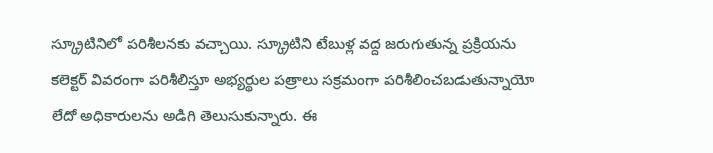స్క్రూటినిలో పరిశీలనకు వచ్చాయి. స్క్రూటిని టేబుళ్ల వద్ద జరుగుతున్న ప్రక్రియను కలెక్టర్ వివరంగా పరిశీలిస్తూ అభ్యర్థుల పత్రాలు సక్రమంగా పరిశీలించబడుతున్నాయో లేదో అధికారులను అడిగి తెలుసుకున్నారు. ఈ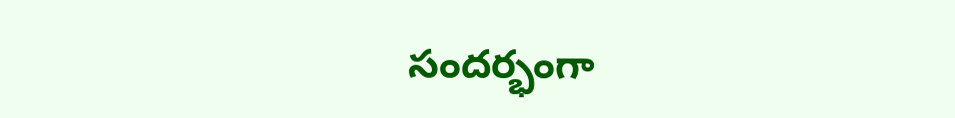సందర్భంగా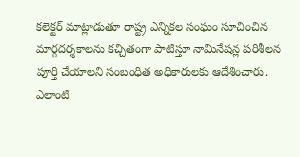కలెక్టర్ మాట్లాడుతూ రాష్ట్ర ఎన్నికల సంఘం సూచించిన మార్గదర్శకాలను కచ్చితంగా పాటిస్తూ నామినేషన్ల పరిశీలన పూర్తి చేయాలని సంబంధిత అధికారులకు ఆదేశించారు. ఎలాంటి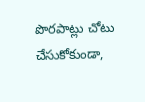పొరపాట్లు చోటు చేసుకోకుండా,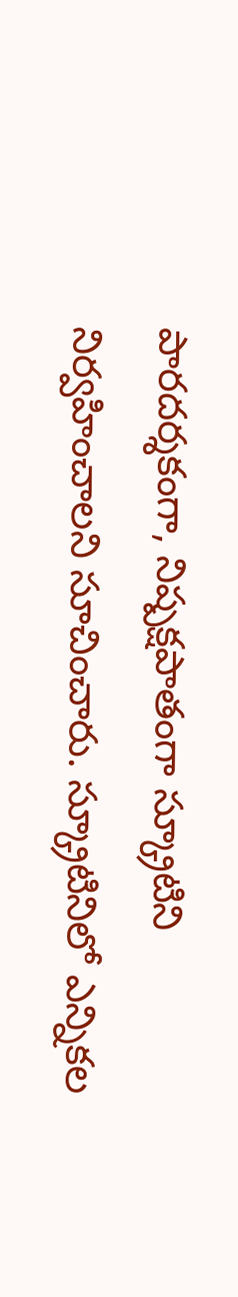పారదర్శకంగా, నిష్పక్షపాతంగా స్క్రూటిని నిర్వహించాలని సూచించారు. స్క్రూటినిలో ఎన్నికల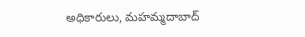అధికారులు, మహమ్మదాబాద్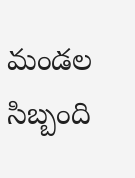మండల సిబ్బంది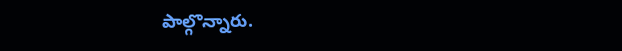పాల్గొన్నారు.